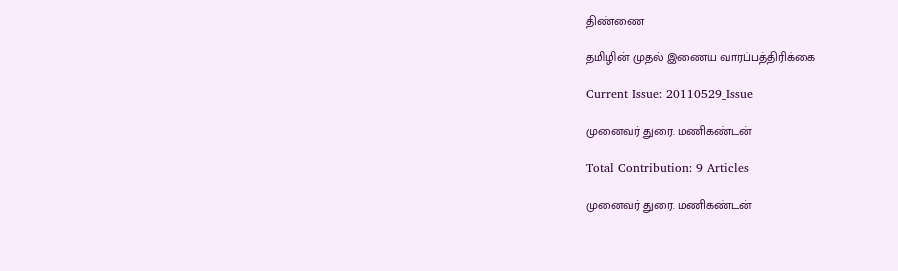திண்ணை

தமிழின் முதல் இணைய வாரப்பத்திரிக்கை

Current Issue: 20110529_Issue

முனைவர் துரை. மணிகண்டன்

Total Contribution: 9 Articles

முனைவர் துரை. மணிகண்டன்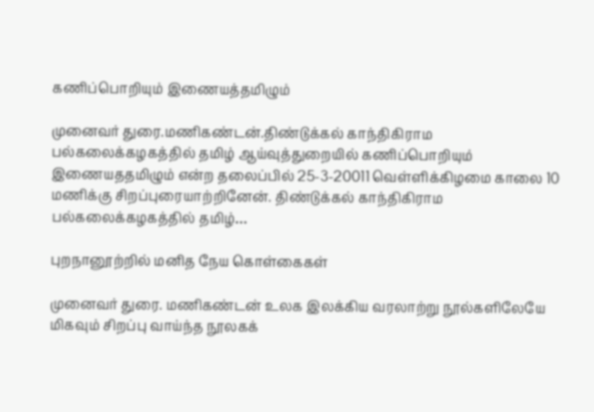கணிப்பொறியும் இணையத்தமிழும்

முனைவர் துரை.மணிகண்டன்.திண்டுக்கல் காந்திகிராம பல்கலைக்கழகத்தில் தமிழ் ஆய்வுத்துறையில் கணிப்பொறியும் இணையததமிழும் என்ற தலைப்பில் 25-3-20011 வெள்ளிக்கிழமை காலை 10 மணிக்கு சிறப்புரையாற்றினேன். திண்டுக்கல் காந்திகிராம பல்கலைக்கழகத்தில் தமிழ்…

புறநானூற்றில் மனித நேய கொள்கைகள்

முனைவர் துரை. மணிகண்டன் உலக இலக்கிய வரலாற்று நூல்களிலேயே மிகவும் சிறப்பு வாய்ந்த நூலகக்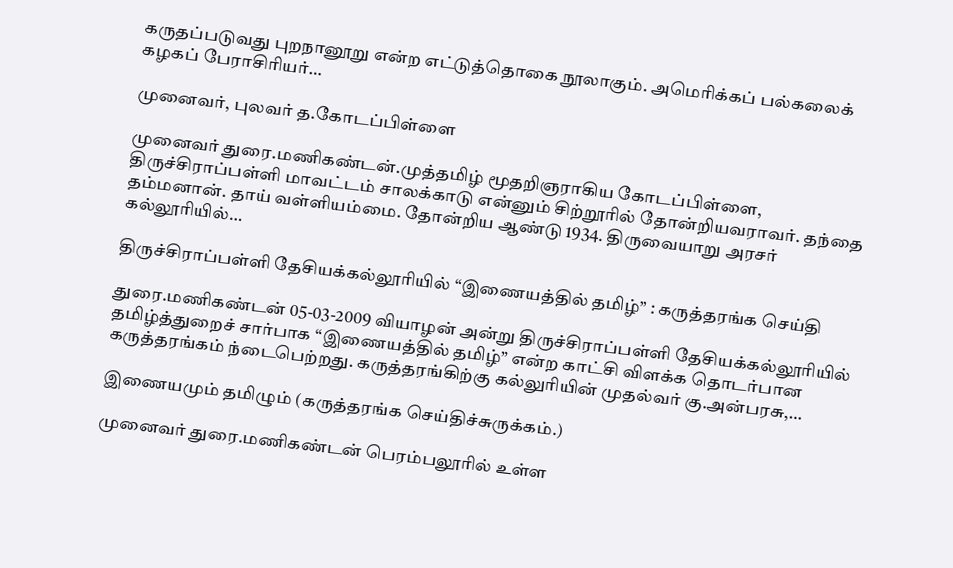கருதப்படுவது புறநானூறு என்ற எட்டுத்தொகை நூலாகும். அமெரிக்கப் பல்கலைக் கழகப் பேராசிரியர்…

முனைவர், புலவர் த.கோடப்பிள்ளை

முனைவர் துரை.மணிகண்டன்.முத்தமிழ் மூதறிஞராகிய கோடப்பிள்ளை, திருச்சிராப்பள்ளி மாவட்டம் சாலக்காடு என்னும் சிற்றூரில் தோன்றியவராவர். தந்தை தம்மனான். தாய் வள்ளியம்மை. தோன்றிய ஆண்டு 1934. திருவையாறு அரசர் கல்லூரியில்…

திருச்சிராப்பள்ளி தேசியக்கல்லூரியில் “இணையத்தில் தமிழ்” : கருத்தரங்க செய்தி

துரை.மணிகண்டன் 05-03-2009 வியாழன் அன்று திருச்சிராப்பள்ளி தேசியக்கல்லூரியில் தமிழ்த்துறைச் சார்பாக “இணையத்தில் தமிழ்” என்ற காட்சி விளக்க தொடர்பான கருத்தரங்கம் ந்டைபெற்றது. கருத்தரங்கிற்கு கல்லுரியின் முதல்வர் கு.அன்பரசு,…

இணையமும் தமிழும் (கருத்தரங்க செய்திச்சுருக்கம்.)

முனைவர் துரை.மணிகண்டன் பெரம்பலூரில் உள்ள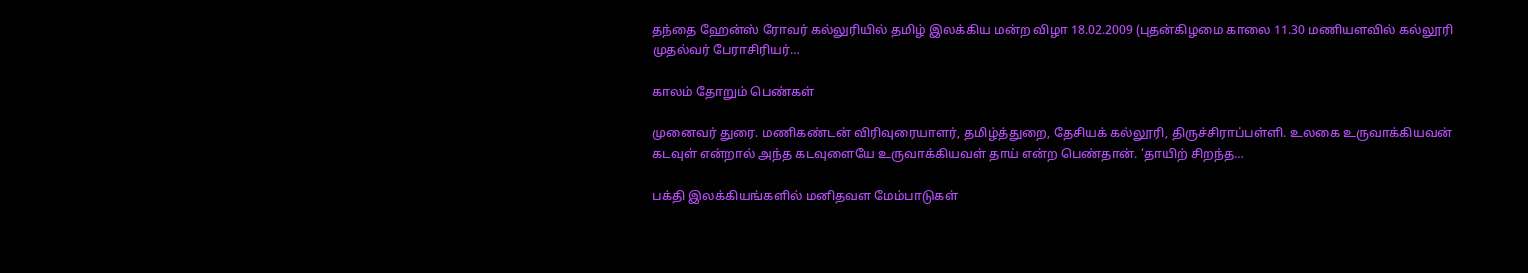தந்தை ஹேன்ஸ் ரோவர் கல்லுரியில் தமிழ் இலக்கிய மன்ற விழா 18.02.2009 (புதன்கிழமை காலை 11.30 மணியளவில் கல்லூரி முதல்வர் பேராசிரியர்…

காலம் தோறும் பெண்கள்

முனைவர் துரை. மணிகண்டன் விரிவுரையாளர், தமிழ்த்துறை, தேசியக் கல்லூரி, திருச்சிராப்பள்ளி. உலகை உருவாக்கியவன் கடவுள் என்றால் அந்த கடவுளையே உருவாக்கியவள் தாய் என்ற பெண்தான். ‘தாயிற் சிறந்த…

பக்தி இலக்கியங்களில் மனிதவள மேம்பாடுகள்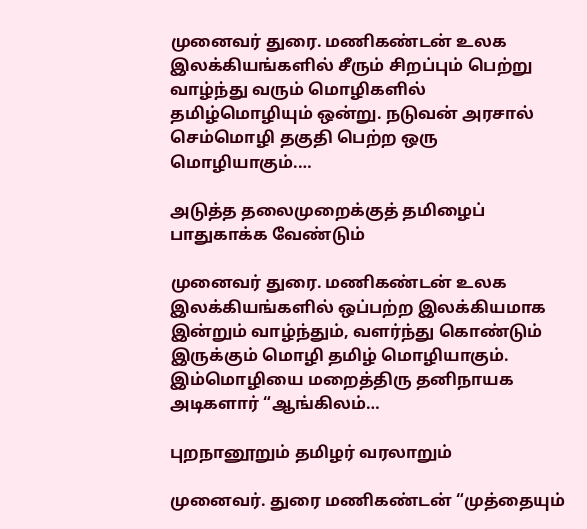முனைவர் துரை. மணிகண்டன் உலக இலக்கியங்களில் சீரும் சிறப்பும் பெற்று வாழ்ந்து வரும் மொழிகளில் தமிழ்மொழியும் ஒன்று. நடுவன் அரசால் செம்மொழி தகுதி பெற்ற ஒரு மொழியாகும்.…

அடுத்த தலைமுறைக்குத் தமிழைப் பாதுகாக்க வேண்டும்

முனைவர் துரை. மணிகண்டன் உலக இலக்கியங்களில் ஒப்பற்ற இலக்கியமாக இன்றும் வாழ்ந்தும், வளர்ந்து கொண்டும் இருக்கும் மொழி தமிழ் மொழியாகும். இம்மொழியை மறைத்திரு தனிநாயக அடிகளார் “ஆங்கிலம்…

புறநானூறும் தமிழர் வரலாறும்

முனைவர். துரை மணிகண்டன் “முத்தையும்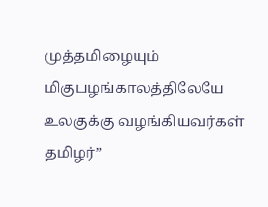முத்தமிழையும் மிகுபழங்காலத்திலேயே உலகுக்கு வழங்கியவர்கள் தமிழர்”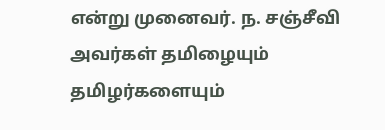என்று முனைவர். ந. சஞ்சீவி அவர்கள் தமிழையும் தமிழர்களையும்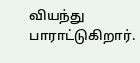வியந்து பாராட்டுகிறார்.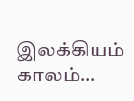இலக்கியம் காலம்…